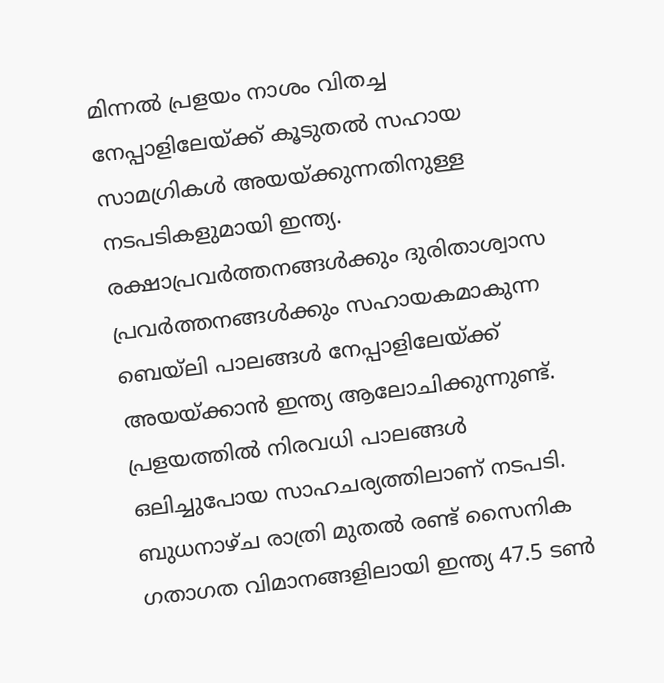മിന്നൽ പ്രളയം നാശം വിതച്ച നേപ്പാളിലേയ്ക്ക് കൂടുതൽ സഹായ സാമഗ്രികൾ അയയ്ക്കുന്നതിനുള്ള നടപടികളുമായി ഇന്ത്യ. രക്ഷാപ്രവർത്തനങ്ങൾക്കും ദുരിതാശ്വാസ പ്രവർത്തനങ്ങൾക്കും സഹായകമാകുന്ന ബെയ്ലി പാലങ്ങൾ നേപ്പാളിലേയ്ക്ക് അയയ്ക്കാൻ ഇന്ത്യ ആലോചിക്കുന്നുണ്ട്. പ്രളയത്തിൽ നിരവധി പാലങ്ങൾ ഒലിച്ചുപോയ സാഹചര്യത്തിലാണ് നടപടി.
ബുധനാഴ്ച രാത്രി മുതൽ രണ്ട് സൈനിക ഗതാഗത വിമാനങ്ങളിലായി ഇന്ത്യ 47.5 ടൺ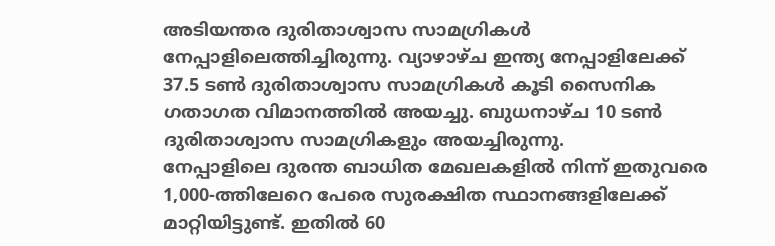അടിയന്തര ദുരിതാശ്വാസ സാമഗ്രികൾ നേപ്പാളിലെത്തിച്ചിരുന്നു. വ്യാഴാഴ്ച ഇന്ത്യ നേപ്പാളിലേക്ക് 37.5 ടൺ ദുരിതാശ്വാസ സാമഗ്രികൾ കൂടി സൈനിക ഗതാഗത വിമാനത്തിൽ അയച്ചു. ബുധനാഴ്ച 10 ടൺ ദുരിതാശ്വാസ സാമഗ്രികളും അയച്ചിരുന്നു.
നേപ്പാളിലെ ദുരന്ത ബാധിത മേഖലകളിൽ നിന്ന് ഇതുവരെ 1,000-ത്തിലേറെ പേരെ സുരക്ഷിത സ്ഥാനങ്ങളിലേക്ക് മാറ്റിയിട്ടുണ്ട്. ഇതിൽ 60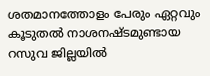ശതമാനത്തോളം പേരും ഏറ്റവും കൂടുതൽ നാശനഷ്ടമുണ്ടായ റസുവ ജില്ലയിൽ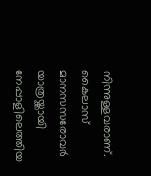നിന്നുള്ളവരാണ്. കൈലാസ് മാനസസരോവർ യാത്രയ്ക്കായി നേപ്പാളിലെത്തിയ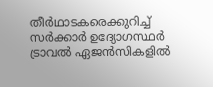തീർഥാടകരെക്കുറിച്ച് സർക്കാർ ഉദ്യോഗസ്ഥർ ട്രാവൽ ഏജൻസികളിൽ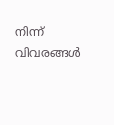നിന്ന് വിവരങ്ങൾ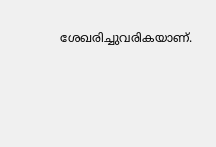ശേഖരിച്ചുവരികയാണ്.